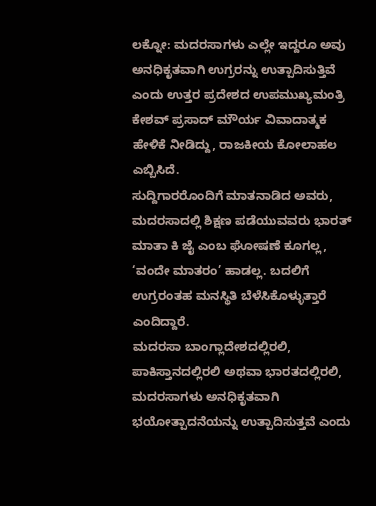ಲಕ್ನೋ: ಮದರಸಾಗಳು ಎಲ್ಲೇ ಇದ್ದರೂ ಅವು ಅನಧಿಕೃತವಾಗಿ ಉಗ್ರರನ್ನು ಉತ್ಪಾದಿಸುತ್ತಿವೆ ಎಂದು ಉತ್ತರ ಪ್ರದೇಶದ ಉಪಮುಖ್ಯಮಂತ್ರಿ ಕೇಶವ್ ಪ್ರಸಾದ್ ಮೌರ್ಯ ವಿವಾದಾತ್ಮಕ ಹೇಳಿಕೆ ನೀಡಿದ್ದು, ರಾಜಕೀಯ ಕೋಲಾಹಲ ಎಬ್ಬಿಸಿದೆ.
ಸುದ್ದಿಗಾರರೊಂದಿಗೆ ಮಾತನಾಡಿದ ಅವರು, ಮದರಸಾದಲ್ಲಿ ಶಿಕ್ಷಣ ಪಡೆಯುವವರು ಭಾರತ್ ಮಾತಾ ಕಿ ಜೈ ಎಂಬ ಘೋಷಣೆ ಕೂಗಲ್ಲ, ‘ವಂದೇ ಮಾತರಂ’ ಹಾಡಲ್ಲ. ಬದಲಿಗೆ ಉಗ್ರರಂತಹ ಮನಸ್ಥಿತಿ ಬೆಳೆಸಿಕೊಳ್ಳುತ್ತಾರೆ ಎಂದಿದ್ದಾರೆ.
ಮದರಸಾ ಬಾಂಗ್ಲಾದೇಶದಲ್ಲಿರಲಿ, ಪಾಕಿಸ್ತಾನದಲ್ಲಿರಲಿ ಅಥವಾ ಭಾರತದಲ್ಲಿರಲಿ, ಮದರಸಾಗಳು ಅನಧಿಕೃತವಾಗಿ ಭಯೋತ್ಪಾದನೆಯನ್ನು ಉತ್ಪಾದಿಸುತ್ತವೆ ಎಂದು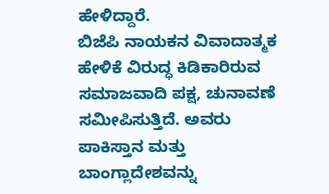ಹೇಳಿದ್ದಾರೆ.
ಬಿಜೆಪಿ ನಾಯಕನ ವಿವಾದಾತ್ಮಕ ಹೇಳಿಕೆ ವಿರುದ್ಧ ಕಿಡಿಕಾರಿರುವ ಸಮಾಜವಾದಿ ಪಕ್ಷ, ಚುನಾವಣೆ ಸಮೀಪಿಸುತ್ತಿದೆ. ಅವರು ಪಾಕಿಸ್ತಾನ ಮತ್ತು ಬಾಂಗ್ಲಾದೇಶವನ್ನು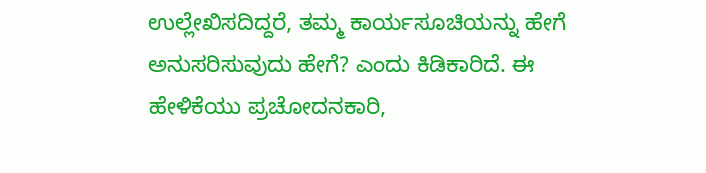ಉಲ್ಲೇಖಿಸದಿದ್ದರೆ, ತಮ್ಮ ಕಾರ್ಯಸೂಚಿಯನ್ನು ಹೇಗೆ ಅನುಸರಿಸುವುದು ಹೇಗೆ? ಎಂದು ಕಿಡಿಕಾರಿದೆ. ಈ ಹೇಳಿಕೆಯು ಪ್ರಚೋದನಕಾರಿ,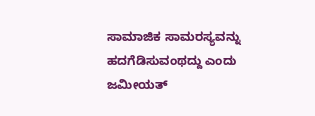ಸಾಮಾಜಿಕ ಸಾಮರಸ್ಯವನ್ನು ಹದಗೆಡಿಸುವಂಥದ್ದು ಎಂದು ಜಮೀಯತ್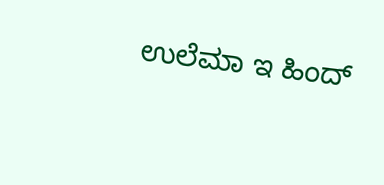ಉಲೆಮಾ ಇ ಹಿಂದ್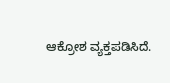ಆಕ್ರೋಶ ವ್ಯಕ್ತಪಡಿಸಿದೆ.